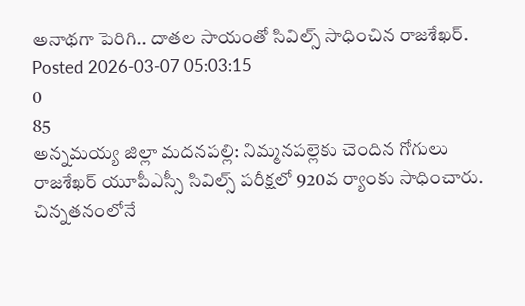అనాథగా పెరిగి.. దాతల సాయంతో సివిల్స్ సాధించిన రాజశేఖర్.
Posted 2026-03-07 05:03:15
0
85
అన్నమయ్య జిల్లా మదనపల్లి: నిమ్మనపల్లెకు చెందిన గోగులు రాజశేఖర్ యూపీఎస్సీ సివిల్స్ పరీక్షలో 920వ ర్యాంకు సాధించారు. చిన్నతనంలోనే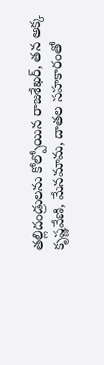తల్లిదండ్రులను కోల్పోయిన రాజశేఖర్, తన అక్క కృష్ణవేణి, మేనమామ, దాతల సహకారంతో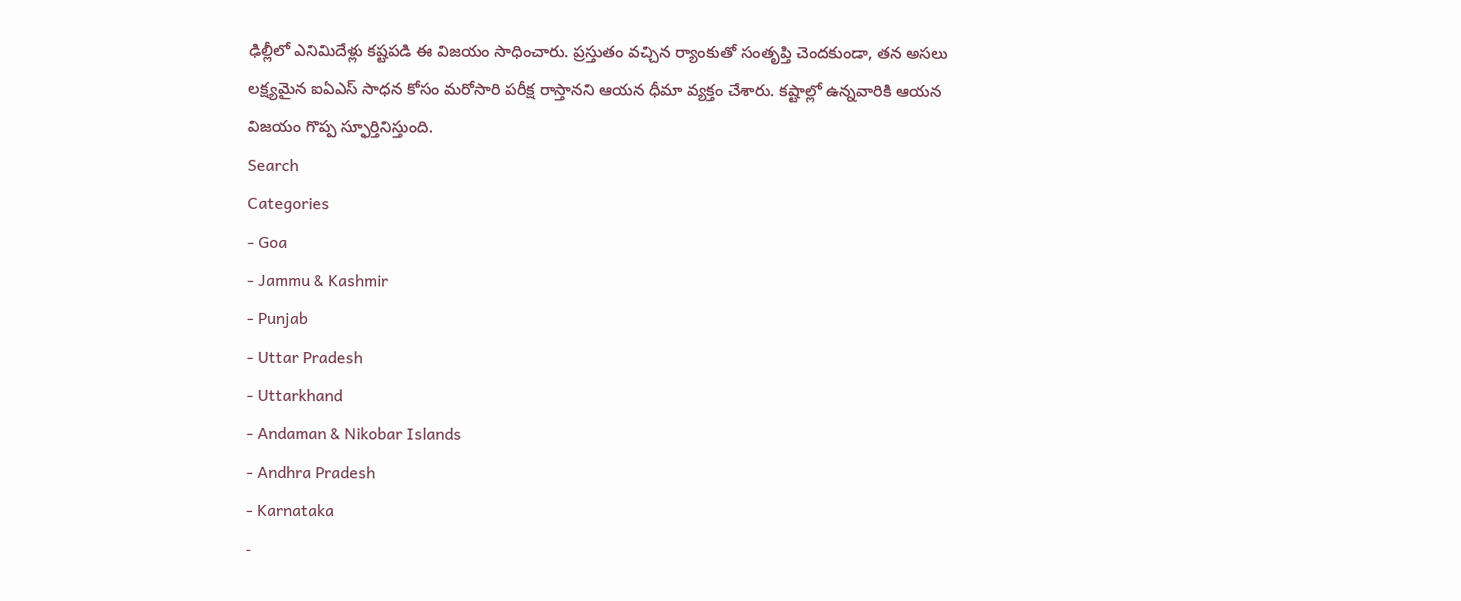ఢిల్లీలో ఎనిమిదేళ్లు కష్టపడి ఈ విజయం సాధించారు. ప్రస్తుతం వచ్చిన ర్యాంకుతో సంతృప్తి చెందకుండా, తన అసలు లక్ష్యమైన ఐఏఎస్ సాధన కోసం మరోసారి పరీక్ష రాస్తానని ఆయన ధీమా వ్యక్తం చేశారు. కష్టాల్లో ఉన్నవారికి ఆయన విజయం గొప్ప స్ఫూర్తినిస్తుంది.
Search
Categories
- Goa
- Jammu & Kashmir
- Punjab
- Uttar Pradesh
- Uttarkhand
- Andaman & Nikobar Islands
- Andhra Pradesh
- Karnataka
-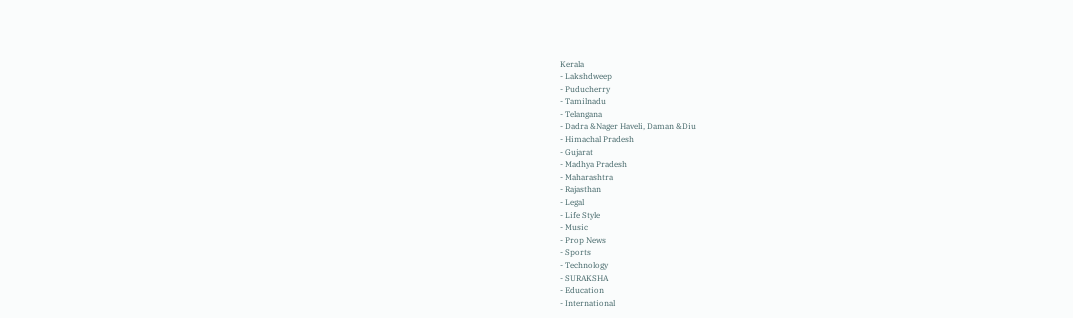Kerala
- Lakshdweep
- Puducherry
- Tamilnadu
- Telangana
- Dadra &Nager Haveli, Daman &Diu
- Himachal Pradesh
- Gujarat
- Madhya Pradesh
- Maharashtra
- Rajasthan
- Legal
- Life Style
- Music
- Prop News
- Sports
- Technology
- SURAKSHA
- Education
- International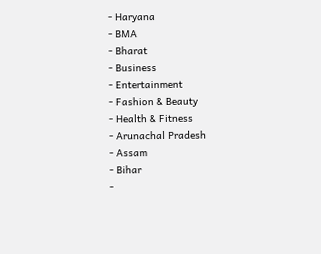- Haryana
- BMA
- Bharat
- Business
- Entertainment
- Fashion & Beauty
- Health & Fitness
- Arunachal Pradesh
- Assam
- Bihar
-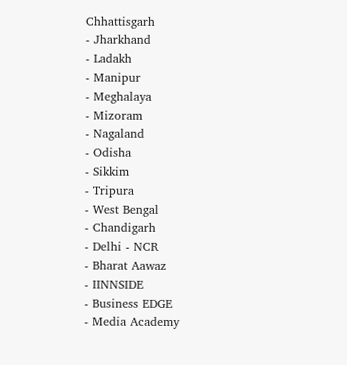Chhattisgarh
- Jharkhand
- Ladakh
- Manipur
- Meghalaya
- Mizoram
- Nagaland
- Odisha
- Sikkim
- Tripura
- West Bengal
- Chandigarh
- Delhi - NCR
- Bharat Aawaz
- IINNSIDE
- Business EDGE
- Media Academy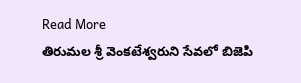Read More
తిరుమల శ్రీ వెంకటేశ్వరుని సేవలో బిజెపి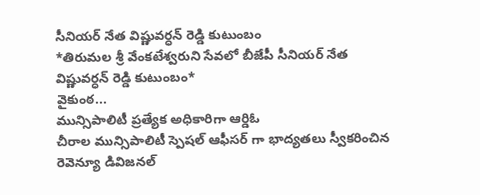సీనియర్ నేత విష్ణువర్ధన్ రెడ్డి కుటుంబం
*తిరుమల శ్రీ వేంకటేశ్వరుని సేవలో బీజేపీ సీనియర్ నేత విష్ణువర్ధన్ రెడ్డి కుటుంబం*
వైకుంఠ...
మున్సిపాలిటీ ప్రత్యేక అధికారిగా ఆర్డిఓ
చీరాల మున్సిపాలిటీ స్పెషల్ ఆఫీసర్ గా భాద్యతలు స్వీకరించిన రెవెన్యూ డివిజనల్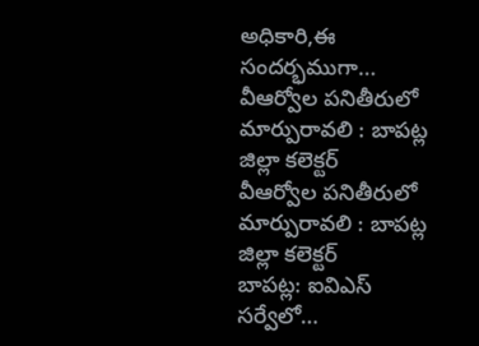అధికారి,ఈ సందర్భముగా...
వీఆర్వోల పనితీరులో మార్పురావలి : బాపట్ల జిల్లా కలెక్టర్
వీఆర్వోల పనితీరులో మార్పురావలి : బాపట్ల జిల్లా కలెక్టర్
బాపట్ల: ఐవిఎస్ సర్వేలో...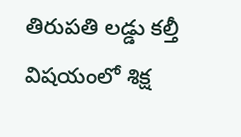తిరుపతి లడ్డు కల్తీ విషయంలో శిక్ష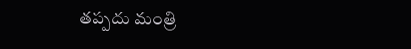తప్పదు మంత్రి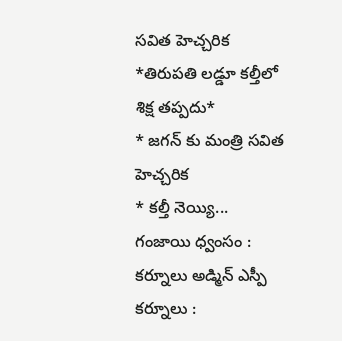సవిత హెచ్చరిక
*తిరుపతి లడ్డూ కల్తీలో శిక్ష తప్పదు*
* జగన్ కు మంత్రి సవిత హెచ్చరిక
* కల్తీ నెయ్యి...
గంజాయి ధ్వంసం : కర్నూలు అడ్మిన్ ఎస్పీ
కర్నూలు :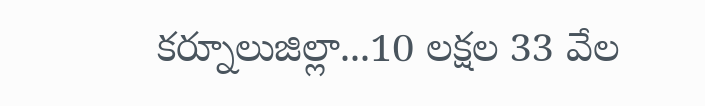కర్నూలుజిల్లా...10 లక్షల 33 వేల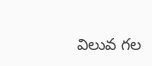విలువ గల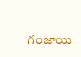గంజాయి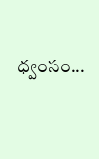ధ్వంసం...